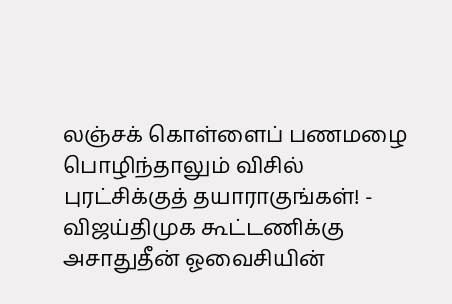லஞ்சக் கொள்ளைப் பணமழை பொழிந்தாலும் விசில் புரட்சிக்குத் தயாராகுங்கள்! - விஜய்திமுக கூட்டணிக்கு அசாதுதீன் ஓவைசியின்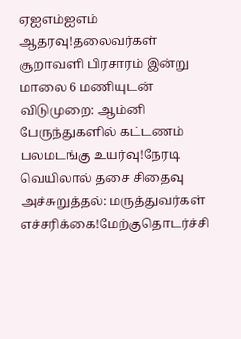ஏஐஎம்ஐஎம் ஆதரவு!தலைவர்கள் சூறாவளி பிரசாரம் இன்று மாலை 6 மணியுடன் விடுமுறை: ஆம்னி பேருந்துகளில் கட்டணம் பலமடங்கு உயர்வு!நேரடி வெயிலால் தசை சிதைவு அச்சுறுத்தல்: மருத்துவர்கள் எச்சரிக்கை!மேற்குதொடர்ச்சி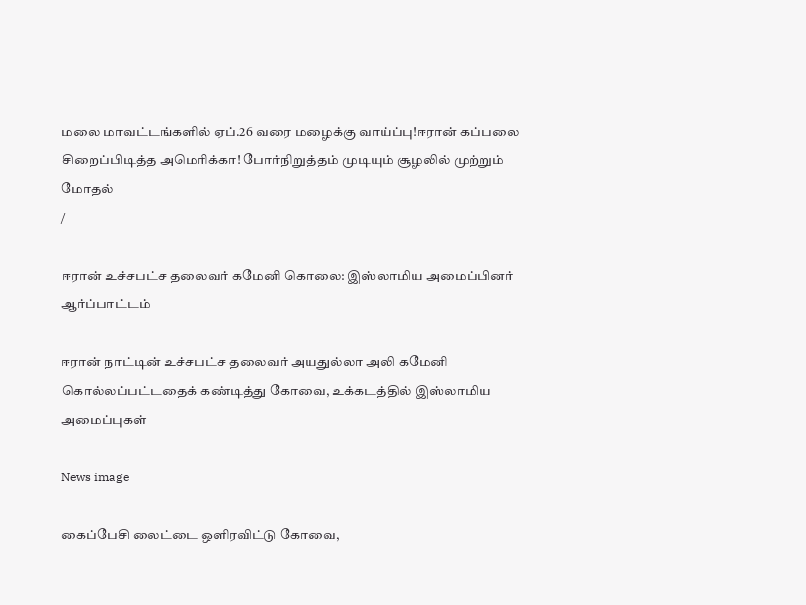மலை மாவட்டங்களில் ஏப்.26 வரை மழைக்கு வாய்ப்பு!ஈரான் கப்பலை சிறைப்பிடித்த அமெரிக்கா! போர்நிறுத்தம் முடியும் சூழலில் முற்றும் மோதல்
/

ஈரான் உச்சபட்ச தலைவர் கமேனி கொலை: இஸ்லாமிய அமைப்பினர் ஆர்ப்பாட்டம்

ஈரான் நாட்டின் உச்சபட்ச தலைவர் அயதுல்லா அலி கமேனி கொல்லப்பட்டதைக் கண்டித்து கோவை, உக்கடத்தில் இஸ்லாமிய அமைப்புகள்

News image

கைப்பேசி லைட்டை ஒளிரவிட்டு கோவை,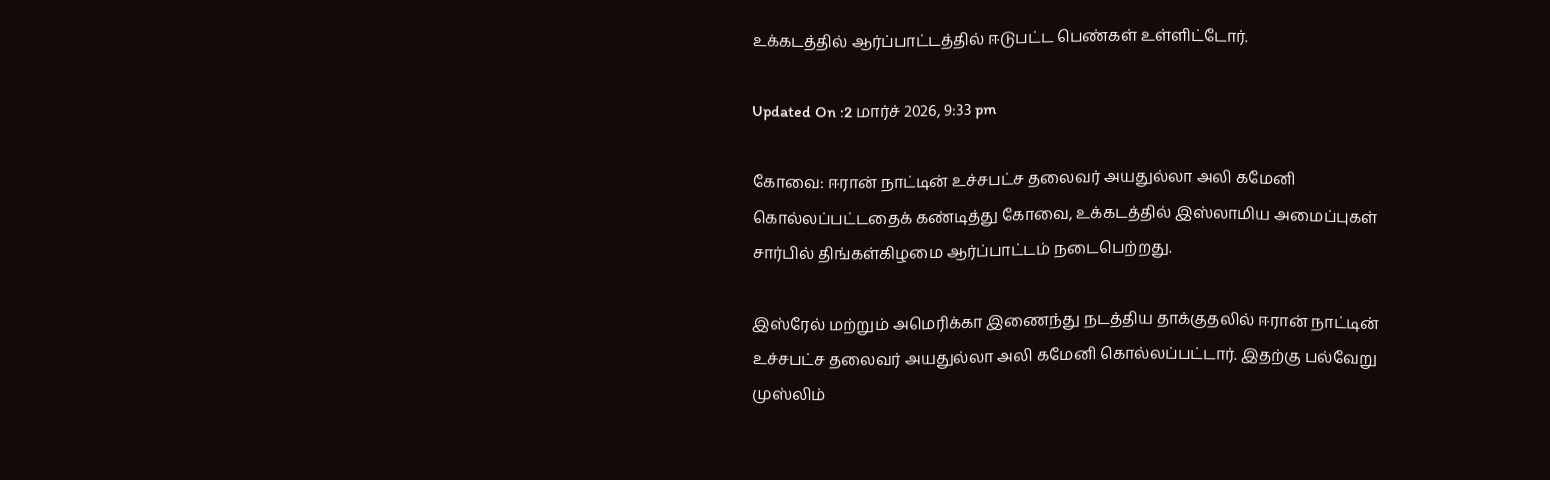உக்கடத்தில் ஆர்ப்பாட்டத்தில் ஈடுபட்ட பெண்கள் உள்ளிட்டோர்.

Updated On :2 மார்ச் 2026, 9:33 pm

கோவை: ஈரான் நாட்டின் உச்சபட்ச தலைவர் அயதுல்லா அலி கமேனி கொல்லப்பட்டதைக் கண்டித்து கோவை, உக்கடத்தில் இஸ்லாமிய அமைப்புகள் சார்பில் திங்கள்கிழமை ஆர்ப்பாட்டம் நடைபெற்றது.

இஸ்ரேல் மற்றும் அமெரிக்கா இணைந்து நடத்திய தாக்குதலில் ஈரான் நாட்டின் உச்சபட்ச தலைவர் அயதுல்லா அலி கமேனி கொல்லப்பட்டார். இதற்கு பல்வேறு முஸ்லிம்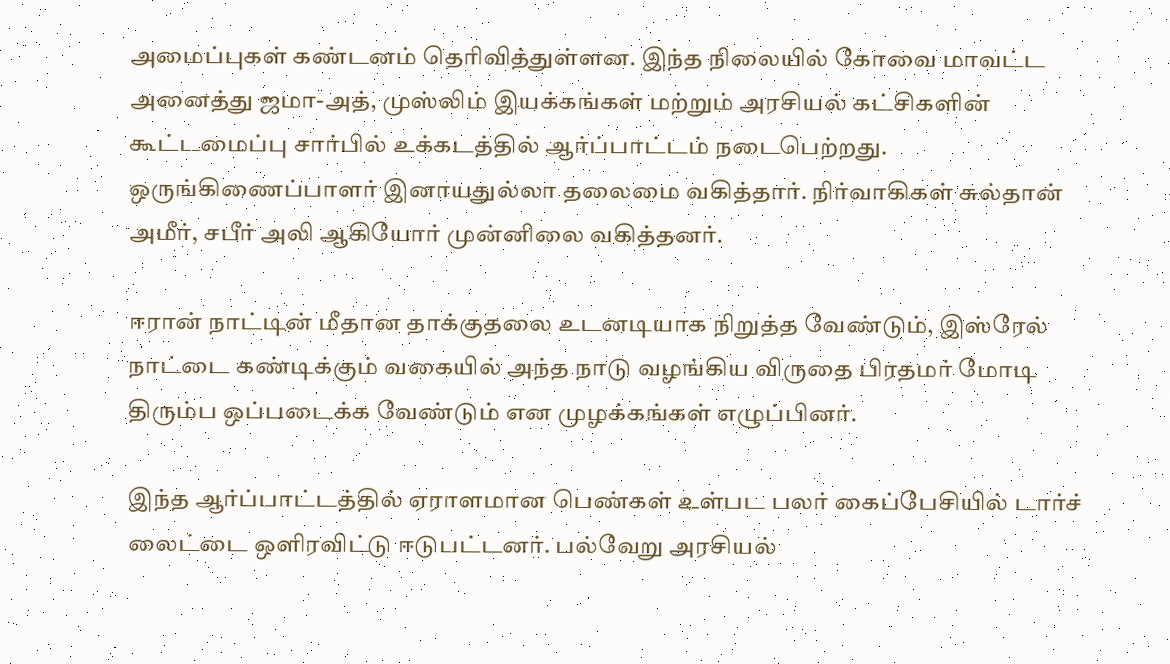அமைப்புகள் கண்டனம் தெரிவித்துள்ளன. இந்த நிலையில் கோவை மாவட்ட அனைத்து ஜமா-அத், முஸ்லிம் இயக்கங்கள் மற்றும் அரசியல் கட்சிகளின் கூட்டமைப்பு சார்பில் உக்கடத்தில் ஆர்ப்பாட்டம் நடைபெற்றது. ஒருங்கிணைப்பாளர் இனாயதுல்லா தலைமை வகித்தார். நிர்வாகிகள் சுல்தான் அமீர், சபீர் அலி ஆகியோர் முன்னிலை வகித்தனர்.

ஈரான் நாட்டின் மீதான தாக்குதலை உடனடியாக நிறுத்த வேண்டும், இஸ்ரேல் நாட்டை கண்டிக்கும் வகையில் அந்த நாடு வழங்கிய விருதை பிரதமர் மோடி திரும்ப ஒப்படைக்க வேண்டும் என முழக்கங்கள் எழுப்பினர்.

இந்த ஆர்ப்பாட்டத்தில் ஏராளமான பெண்கள் உள்பட பலர் கைப்பேசியில் டார்ச் லைட்டை ஒளிரவிட்டு ஈடுபட்டனர். பல்வேறு அரசியல்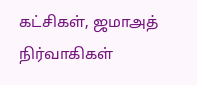கட்சிகள், ஜமாஅத் நிர்வாகிகள்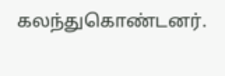கலந்துகொண்டனர்.